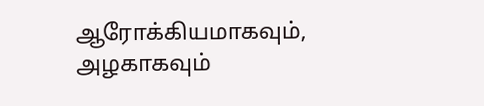ஆரோக்கியமாகவும், அழகாகவும்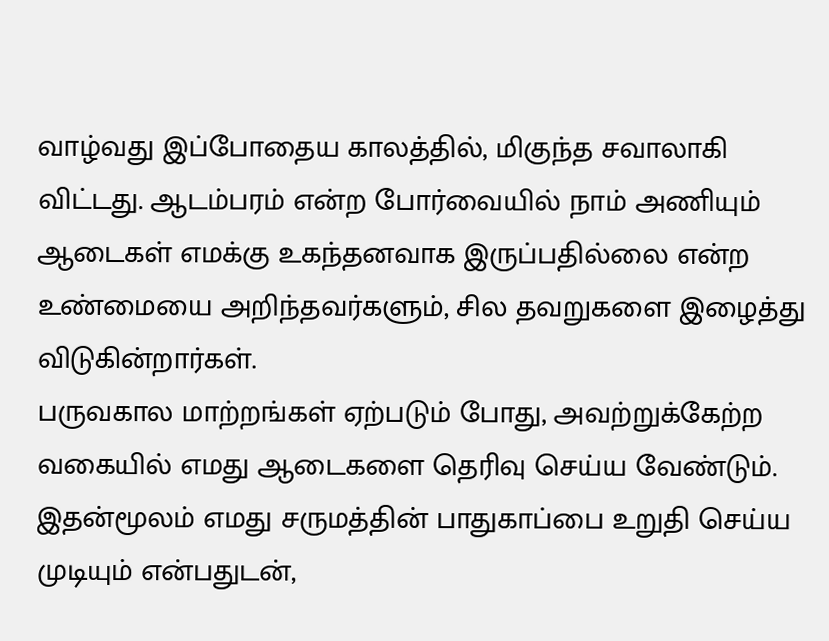வாழ்வது இப்போதைய காலத்தில், மிகுந்த சவாலாகி விட்டது. ஆடம்பரம் என்ற போர்வையில் நாம் அணியும் ஆடைகள் எமக்கு உகந்தனவாக இருப்பதில்லை என்ற உண்மையை அறிந்தவர்களும், சில தவறுகளை இழைத்து விடுகின்றார்கள்.
பருவகால மாற்றங்கள் ஏற்படும் போது, அவற்றுக்கேற்ற வகையில் எமது ஆடைகளை தெரிவு செய்ய வேண்டும். இதன்மூலம் எமது சருமத்தின் பாதுகாப்பை உறுதி செய்ய முடியும் என்பதுடன்,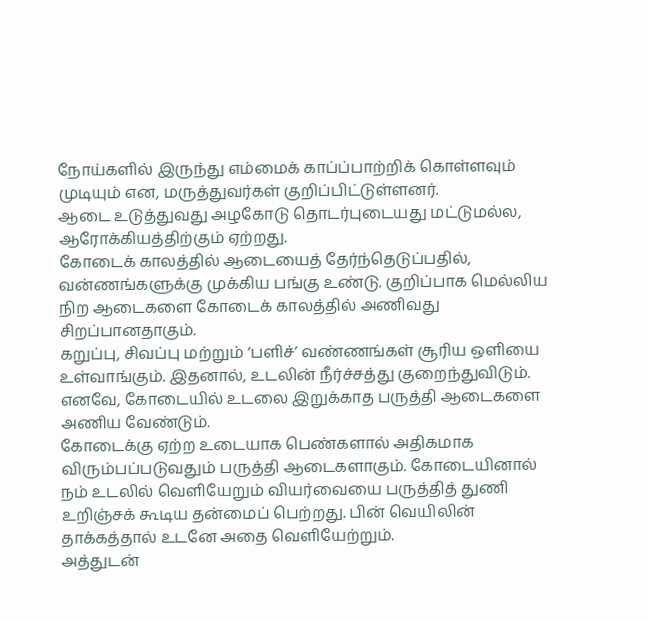நோய்களில் இருந்து எம்மைக் காப்ப்பாற்றிக் கொள்ளவும் முடியும் என, மருத்துவர்கள் குறிப்பிட்டுள்ளனர்.
ஆடை உடுத்துவது அழகோடு தொடர்புடையது மட்டுமல்ல, ஆரோக்கியத்திற்கும் ஏற்றது.
கோடைக் காலத்தில் ஆடையைத் தேர்ந்தெடுப்பதில், வன்ணங்களுக்கு முக்கிய பங்கு உண்டு. குறிப்பாக மெல்லிய நிற ஆடைகளை கோடைக் காலத்தில் அணிவது சிறப்பானதாகும்.
கறுப்பு, சிவப்பு மற்றும் ‘பளிச்’ வண்ணங்கள் சூரிய ஒளியை உள்வாங்கும். இதனால், உடலின் நீர்ச்சத்து குறைந்துவிடும். எனவே, கோடையில் உடலை இறுக்காத பருத்தி ஆடைகளை அணிய வேண்டும்.
கோடைக்கு ஏற்ற உடையாக பெண்களால் அதிகமாக விரும்பப்படுவதும் பருத்தி ஆடைகளாகும். கோடையினால் நம் உடலில் வெளியேறும் வியர்வையை பருத்தித் துணி உறிஞ்சக் கூடிய தன்மைப் பெற்றது. பின் வெயிலின் தாக்கத்தால் உடனே அதை வெளியேற்றும்.
அத்துடன்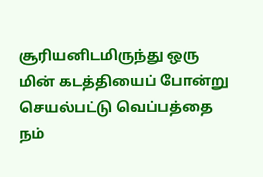சூரியனிடமிருந்து ஒரு மின் கடத்தியைப் போன்று செயல்பட்டு வெப்பத்தை நம்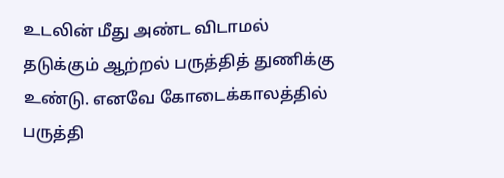உடலின் மீது அண்ட விடாமல் தடுக்கும் ஆற்றல் பருத்தித் துணிக்கு உண்டு. எனவே கோடைக்காலத்தில் பருத்தி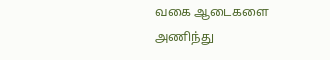வகை ஆடைகளை அணிந்து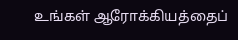உங்கள் ஆரோக்கியத்தைப்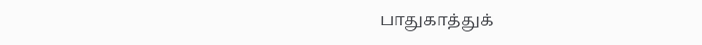பாதுகாத்துக்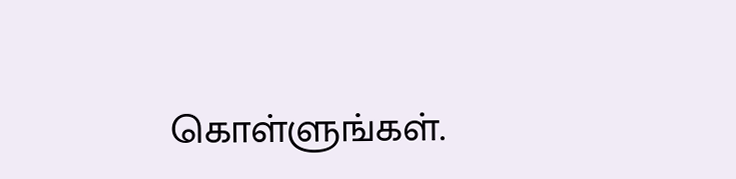கொள்ளுங்கள்.